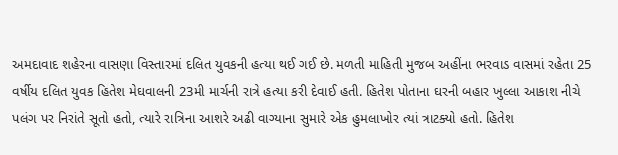અમદાવાદ શહેરના વાસણા વિસ્તારમાં દલિત યુવકની હત્યા થઈ ગઈ છે. મળતી માહિતી મુજબ અહીંના ભરવાડ વાસમાં રહેતા 25 વર્ષીય દલિત યુવક હિતેશ મેઘવાલની 23મી માર્ચની રાત્રે હત્યા કરી દેવાઈ હતી. હિતેશ પોતાના ઘરની બહાર ખુલ્લા આકાશ નીચે પલંગ પર નિરાંતે સૂતો હતો, ત્યારે રાત્રિના આશરે અઢી વાગ્યાના સુમારે એક હુમલાખોર ત્યાં ત્રાટક્યો હતો. હિતેશ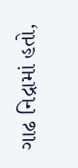ગાઢ નિદ્રામાં હતો,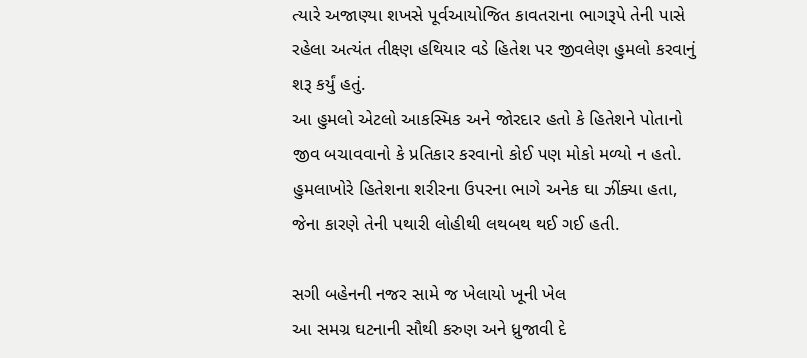ત્યારે અજાણ્યા શખસે પૂર્વઆયોજિત કાવતરાના ભાગરૂપે તેની પાસે રહેલા અત્યંત તીક્ષ્ણ હથિયાર વડે હિતેશ પર જીવલેણ હુમલો કરવાનું શરૂ કર્યું હતું.
આ હુમલો એટલો આકસ્મિક અને જોરદાર હતો કે હિતેશને પોતાનો જીવ બચાવવાનો કે પ્રતિકાર કરવાનો કોઈ પણ મોકો મળ્યો ન હતો. હુમલાખોરે હિતેશના શરીરના ઉપરના ભાગે અનેક ઘા ઝીંક્યા હતા, જેના કારણે તેની પથારી લોહીથી લથબથ થઈ ગઈ હતી.

સગી બહેનની નજર સામે જ ખેલાયો ખૂની ખેલ
આ સમગ્ર ઘટનાની સૌથી કરુણ અને ધ્રુજાવી દે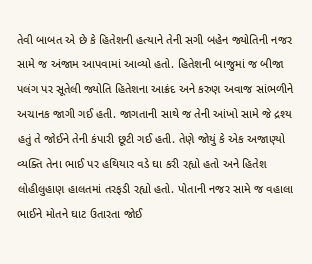તેવી બાબત એ છે કે હિતેશની હત્યાને તેની સગી બહેન જ્યોતિની નજર સામે જ અંજામ આપવામાં આવ્યો હતો. હિતેશની બાજુમાં જ બીજા પલંગ પર સૂતેલી જ્યોતિ હિતેશના આક્રંદ અને કરુણ અવાજ સાંભળીને અચાનક જાગી ગઈ હતી. જાગતાની સાથે જ તેની આંખો સામે જે દ્રશ્ય હતું તે જોઈને તેની કંપારી છૂટી ગઈ હતી. તેણે જોયું કે એક અજાણ્યો વ્યક્તિ તેના ભાઈ પર હથિયાર વડે ઘા કરી રહ્યો હતો અને હિતેશ લોહીલુહાણ હાલતમાં તરફડી રહ્યો હતો. પોતાની નજર સામે જ વહાલા ભાઈને મોતને ઘાટ ઉતારતા જોઈ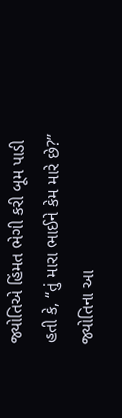જ્યોતિએ હિંમત ભેગી કરી બૂમ પાડી હતી કે, “તું મારા ભાઈને કેમ મારે છે?” જ્યોતિના આ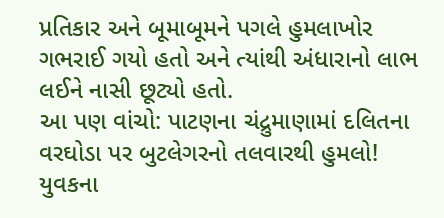પ્રતિકાર અને બૂમાબૂમને પગલે હુમલાખોર ગભરાઈ ગયો હતો અને ત્યાંથી અંધારાનો લાભ લઈને નાસી છૂટ્યો હતો.
આ પણ વાંચો: પાટણના ચંદ્રુમાણામાં દલિતના વરઘોડા પર બુટલેગરનો તલવારથી હુમલો!
યુવકના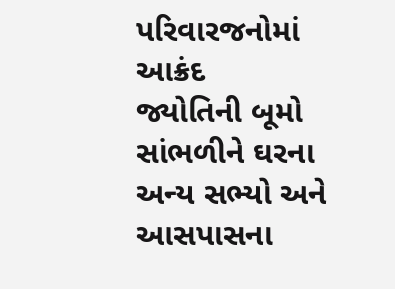પરિવારજનોમાં આક્રંદ
જ્યોતિની બૂમો સાંભળીને ઘરના અન્ય સભ્યો અને આસપાસના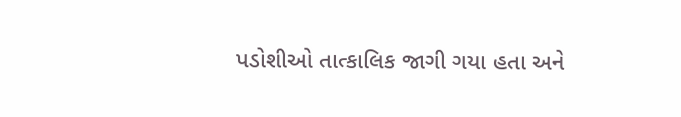પડોશીઓ તાત્કાલિક જાગી ગયા હતા અને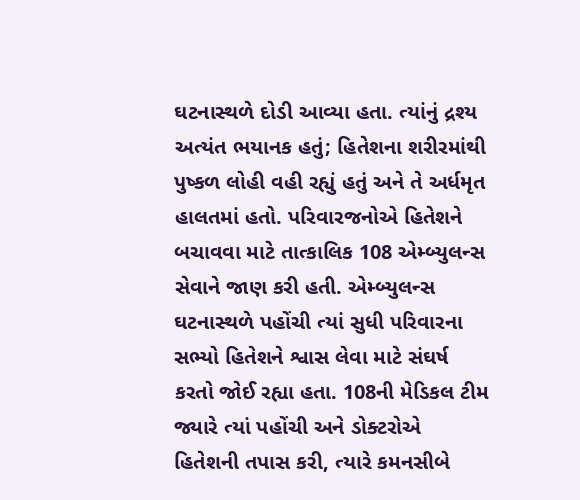ઘટનાસ્થળે દોડી આવ્યા હતા. ત્યાંનું દ્રશ્ય અત્યંત ભયાનક હતું; હિતેશના શરીરમાંથી પુષ્કળ લોહી વહી રહ્યું હતું અને તે અર્ધમૃત હાલતમાં હતો. પરિવારજનોએ હિતેશને બચાવવા માટે તાત્કાલિક 108 એમ્બ્યુલન્સ સેવાને જાણ કરી હતી. એમ્બ્યુલન્સ ઘટનાસ્થળે પહોંચી ત્યાં સુધી પરિવારના સભ્યો હિતેશને શ્વાસ લેવા માટે સંઘર્ષ કરતો જોઈ રહ્યા હતા. 108ની મેડિકલ ટીમ જ્યારે ત્યાં પહોંચી અને ડોક્ટરોએ હિતેશની તપાસ કરી, ત્યારે કમનસીબે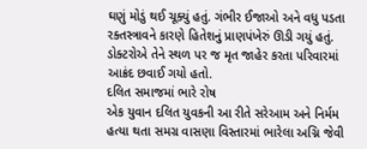ઘણું મોડું થઈ ચૂક્યું હતું. ગંભીર ઈજાઓ અને વધુ પડતા રક્તસ્ત્રાવને કારણે હિતેશનું પ્રાણપંખેરું ઊડી ગયું હતું. ડોક્ટરોએ તેને સ્થળ પર જ મૃત જાહેર કરતા પરિવારમાં આક્રંદ છવાઈ ગયો હતો.
દલિત સમાજમાં ભારે રોષ
એક યુવાન દલિત યુવકની આ રીતે સરેઆમ અને નિર્મમ હત્યા થતા સમગ્ર વાસણા વિસ્તારમાં ભારેલા અગ્નિ જેવી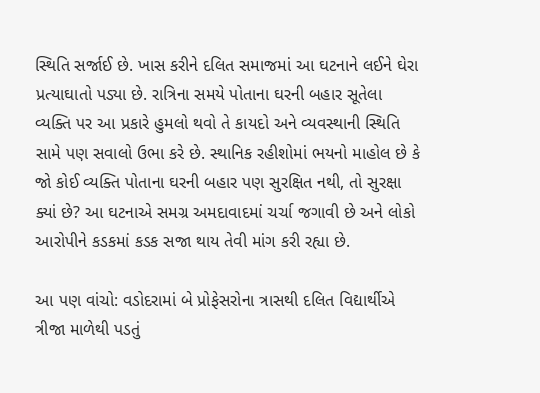સ્થિતિ સર્જાઈ છે. ખાસ કરીને દલિત સમાજમાં આ ઘટનાને લઈને ઘેરા પ્રત્યાઘાતો પડ્યા છે. રાત્રિના સમયે પોતાના ઘરની બહાર સૂતેલા વ્યક્તિ પર આ પ્રકારે હુમલો થવો તે કાયદો અને વ્યવસ્થાની સ્થિતિ સામે પણ સવાલો ઉભા કરે છે. સ્થાનિક રહીશોમાં ભયનો માહોલ છે કે જો કોઈ વ્યક્તિ પોતાના ઘરની બહાર પણ સુરક્ષિત નથી, તો સુરક્ષા ક્યાં છે? આ ઘટનાએ સમગ્ર અમદાવાદમાં ચર્ચા જગાવી છે અને લોકો આરોપીને કડકમાં કડક સજા થાય તેવી માંગ કરી રહ્યા છે.

આ પણ વાંચો: વડોદરામાં બે પ્રોફેસરોના ત્રાસથી દલિત વિદ્યાર્થીએ ત્રીજા માળેથી પડતું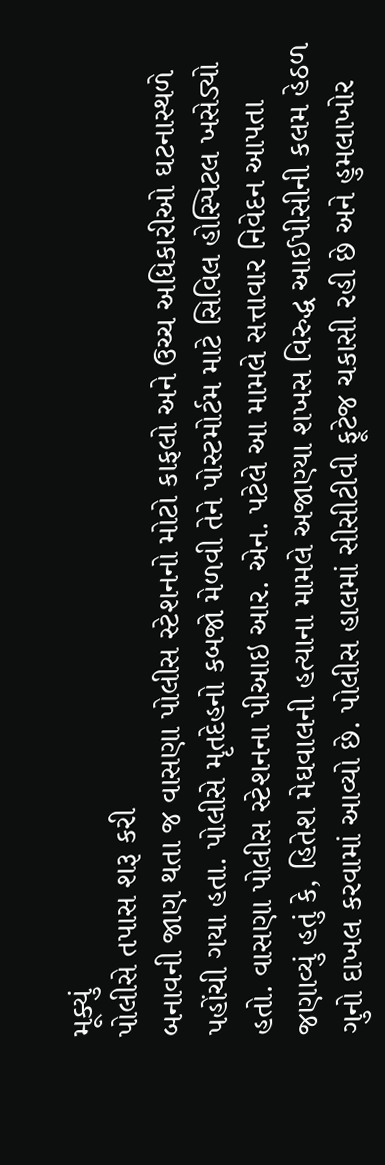મૂક્યું
પોલીસે તપાસ શરૂ કરી
બનાવની જાણ થતા જ વાસણા પોલીસ સ્ટેશનનો મોટો કાફલો અને ઉચ્ચ અધિકારીઓ ઘટનાસ્થળે પહોંચી ગયા હતા. પોલીસે મૃતદેહનો કબજો મેળવી તેને પોસ્ટમોર્ટમ માટે સિવિલ હોસ્પિટલ ખસેડ્યો હતો. વાસણા પોલીસ સ્ટેશનના પીઆઇ આર. એન. પટેલે આ મામલે સત્તાવાર નિવેદન આપતા જણાવ્યું હતું કે, હિતેશ મેઘવાલની હત્યાના મામલે અજાણ્યા શખસ વિરુદ્ધ આઈપીસીની કલમ હેઠળ ગુનો દાખલ કરવામાં આવ્યો છે. પોલીસ હાલમાં સીસીટીવી ફૂટેજ ચકાસી રહી છે અને હુમલાખોર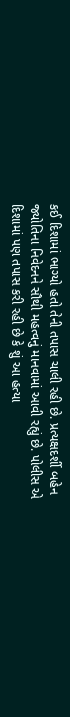કઈ દિશામાં ભાગ્યો હતો તેની તપાસ ચાલી રહી છે. પ્રત્યક્ષદર્શી બહેન જ્યોતિના નિવેદનને સૌથી મહત્વનું માનવામાં આવી રહ્યું છે. પોલીસ એ દિશામાં પણ તપાસ કરી રહી છે કે શું આ હત્યા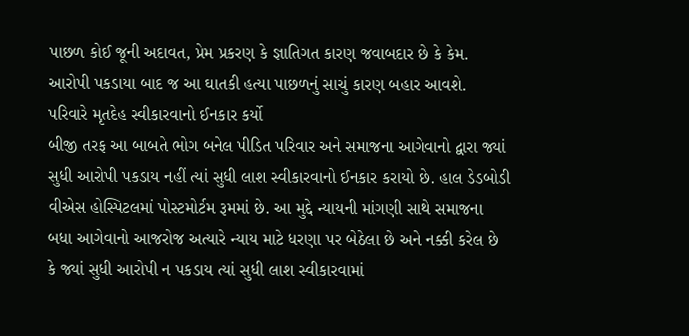પાછળ કોઈ જૂની અદાવત, પ્રેમ પ્રકરણ કે જ્ઞાતિગત કારણ જવાબદાર છે કે કેમ. આરોપી પકડાયા બાદ જ આ ઘાતકી હત્યા પાછળનું સાચું કારણ બહાર આવશે.
પરિવારે મૃતદેહ સ્વીકારવાનો ઈનકાર કર્યો
બીજી તરફ આ બાબતે ભોગ બનેલ પીડિત પરિવાર અને સમાજના આગેવાનો દ્વારા જ્યાં સુધી આરોપી પકડાય નહીં ત્યાં સુધી લાશ સ્વીકારવાનો ઈનકાર કરાયો છે. હાલ ડેડબોડી વીએસ હોસ્પિટલમાં પોસ્ટમોર્ટમ રૂમમાં છે. આ મુદ્દે ન્યાયની માંગણી સાથે સમાજના બધા આગેવાનો આજરોજ અત્યારે ન્યાય માટે ધરણા પર બેઠેલા છે અને નક્કી કરેલ છે કે જ્યાં સુધી આરોપી ન પકડાય ત્યાં સુધી લાશ સ્વીકારવામાં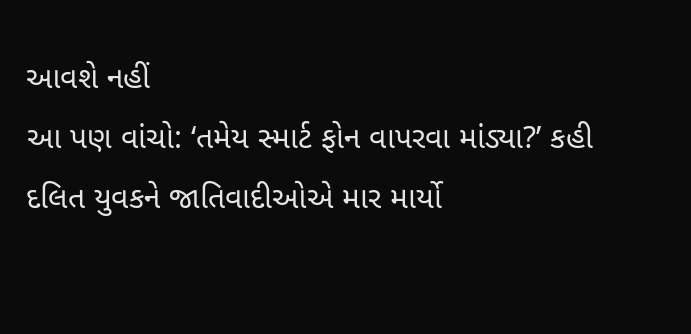આવશે નહીં
આ પણ વાંચો: ‘તમેય સ્માર્ટ ફોન વાપરવા માંડ્યા?’ કહી દલિત યુવકને જાતિવાદીઓએ માર માર્યો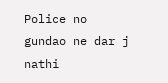Police no gundao ne dar j nathi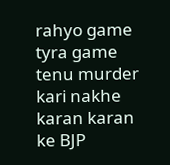rahyo game tyra game tenu murder kari nakhe karan karan ke BJP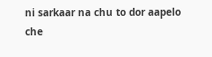ni sarkaar na chu to dor aapelo che